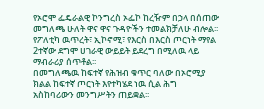የኦሮሞ ፌዴራልዊ ኮንግረስ ኦፌኮ ከረዥም በኃላ በሰጠው መግለጫ ሁለት ዋና ዋና ጉዳዮችን ተመልክቻለሁ ብሎል፡፡የፖለቲካ ዉጥረት፣ ኢኮኖሚ፣ የእርስ በእርስ ጦርነት ማየል 2ተኛው ደግሞ ሀገራዊ ውይይት ይደረግ በሚለዉ ላይ ማብራሪያ ሰጥቶል፡፡
በመግለጫዉ ከፍተኛ የሕዝብ ቁጥር ባለው በኦሮሚያ ክልል ከፍተኛ ጦርነት እየተካሄደ ነዉ ሲል ሕግ አስከባሪውን መንግሥትን ጠይቋል፡፡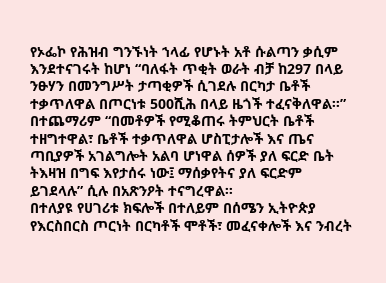የኦፌኮ የሕዝብ ግንኙነት ኀላፊ የሆኑት አቶ ሱልጣን ቃሲም እንደተናገሩት ከሆነ “ባለፋት ጥቂት ወራት ብቻ ከ297 በላይ ንፁሃን በመንግሥት ታጣቂዎች ሲገደሉ በርካታ ቤቶች ተቃጥለዋል በጦርነቱ 500ሺሕ በላይ ዜጎች ተፈናቅለዋል፡፡”
በተጨማሪም “በመቶዎች የሚቆጠሩ ትምህርት ቤቶች ተዘግተዋል፣ ቤቶች ተቃጥለዋል ሆስፒታሎች እና ጤና ጣቢያዎች አገልግሎት አልባ ሆነዋል ሰዎች ያለ ፍርድ ቤት ትእዛዝ በግፍ እየታሰሩ ነው፤ ማሰቃየትና ያለ ፍርድም ይገደላሉ” ሲሉ በአጽንዖት ተናግረዋል፡፡
በተለያዩ የሀገሪቱ ክፍሎች በተለይም በሰሜን ኢትዮጵያ የእርስበርስ ጦርነት በርካቶች ሞቶች፣ መፈናቀሎች እና ንብረት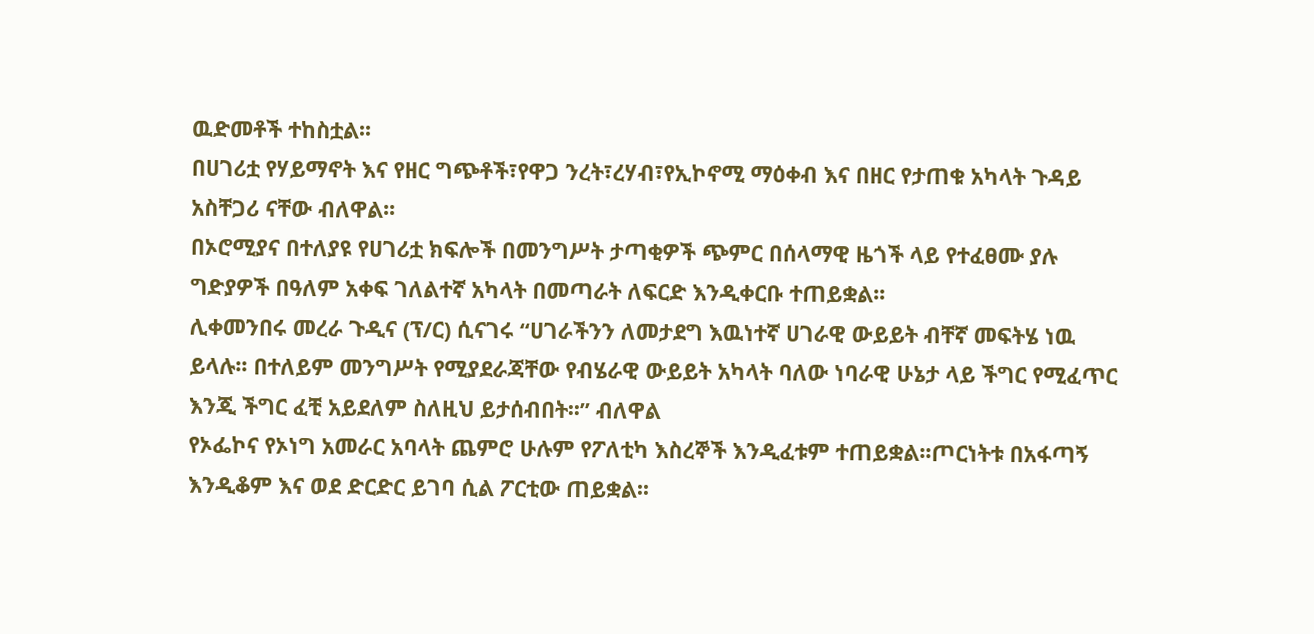ዉድመቶች ተከስቷል፡፡
በሀገሪቷ የሃይማኖት እና የዘር ግጭቶች፣የዋጋ ንረት፣ረሃብ፣የኢኮኖሚ ማዕቀብ እና በዘር የታጠቁ አካላት ጉዳይ አስቸጋሪ ናቸው ብለዋል፡፡
በኦሮሚያና በተለያዩ የሀገሪቷ ክፍሎች በመንግሥት ታጣቂዎች ጭምር በሰላማዊ ዜጎች ላይ የተፈፀሙ ያሉ ግድያዎች በዓለም አቀፍ ገለልተኛ አካላት በመጣራት ለፍርድ እንዲቀርቡ ተጠይቋል፡፡
ሊቀመንበሩ መረራ ጉዲና (ፕ/ር) ሲናገሩ “ሀገራችንን ለመታደግ እዉነተኛ ሀገራዊ ውይይት ብቸኛ መፍትሄ ነዉ ይላሉ፡፡ በተለይም መንግሥት የሚያደራጃቸው የብሄራዊ ውይይት አካላት ባለው ነባራዊ ሁኔታ ላይ ችግር የሚፈጥር እንጂ ችግር ፈቺ አይደለም ስለዚህ ይታሰብበት፡፡” ብለዋል
የኦፌኮና የኦነግ አመራር አባላት ጨምሮ ሁሉም የፖለቲካ እስረኞች እንዲፈቱም ተጠይቋል፡፡ጦርነትቱ በአፋጣኝ እንዲቆም እና ወደ ድርድር ይገባ ሲል ፖርቲው ጠይቋል፡፡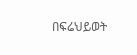በፍሬህይወት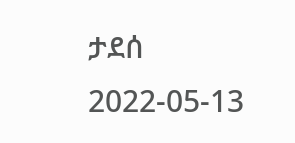ታደሰ
2022-05-13